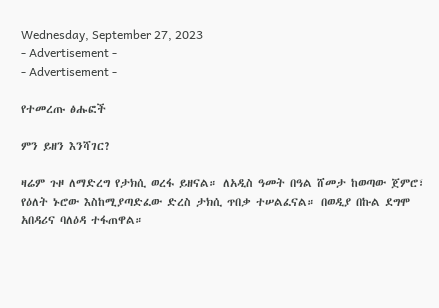Wednesday, September 27, 2023
- Advertisement -
- Advertisement -

የተመረጡ ፅሑፎች

ምን ይዘን እንሻገር?

ዛሬም ጉዞ ለማድረግ የታክሲ ወረፋ ይዘናል። ለአዲስ ዓመት በዓል ሸመታ ከወጣው ጀምሮ፣ የዕለት ኑሮው እስከሚያጣድፈው ድረስ ታክሲ ጥበቃ ተሠልፈናል። በወዲያ በኩል ደግሞ አበዳሪና ባለዕዳ ተፋጠዋል።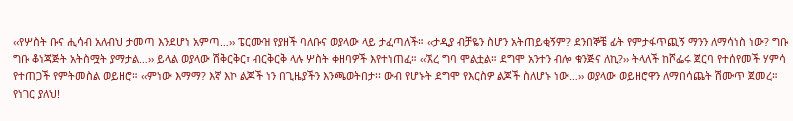‹‹የሦስት ቡና ሒሳብ አለብህ ታመጣ እንደሆነ አምጣ…›› ፔርሙዝ የያዘች ባለቡና ወያላው ላይ ታፈጣለች። ‹‹ታዲያ ብቻዬን ስሆን አትጠይቂኝም? ደንበኞቼ ፊት የምታፋጥጪኝ ማንን ለማሳነስ ነው? ግቡ ግቡ ቆነጃጅት አትስሟት ያማታል…›› ይላል ወያላው ሽቅርቅር፣ ብርቅርቅ ላሉ ሦስት ቀዘባዎች እየተነጠፈ። ‹‹ኧረ ግባ ሞልቷል። ደግሞ አንተን ብሎ ቁንጅና ለኪ?›› ትላለች ከሾፌሩ ጀርባ የተሰየመች ሃምሳ የተጠጋች የምትመስል ወይዘሮ። ‹‹ምነው እማማ? እኛ እኮ ልጆች ነን በጊዜያችን እንጫወትበታ፡፡ ውብ የሆኑት ደግሞ የእርስዎ ልጆች ስለሆኑ ነው…›› ወያላው ወይዘሮዋን ለማበሳጨት ሽሙጥ ጀመረ። የነገር ያለህ!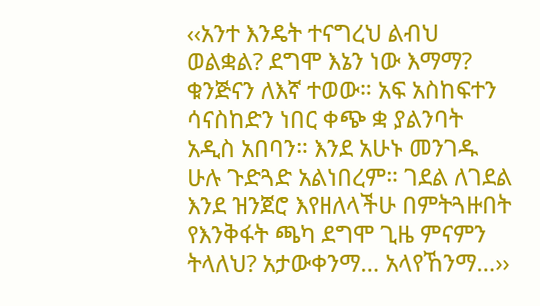‹‹አንተ እንዴት ተናግረህ ልብህ ወልቋል? ደግሞ እኔን ነው እማማ? ቁንጅናን ለእኛ ተወው። አፍ አስከፍተን ሳናስከድን ነበር ቀጭ ቋ ያልንባት አዲስ አበባን። እንደ አሁኑ መንገዱ ሁሉ ጉድጓድ አልነበረም። ገደል ለገደል እንደ ዝንጀሮ እየዘለላችሁ በምትጓዙበት የእንቅፋት ጫካ ደግሞ ጊዜ ምናምን ትላለህ? አታውቀንማ… አላየኸንማ…››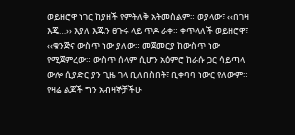ወይዘሮዋ ነገር ከያዘች የምትለቅ አትመስልም። ወያላው፣ ‹‹በገዛ እጄ…›› እያለ እጁን ፀጉሩ ላይ ጥዶ ራቀ። ቀጥላለች ወይዘሮዋ፣ ‹‹ቁንጅና ውስጥ ነው ያለው። መጀመርያ ከውስጥ ነው የሚጀምረው። ውስጥ ሰላም ሲሆን አዕምሮ ከራሱ ጋር ሳይጣላ ውሎ ሲያድር ያን ጊዜ ገላ ቢለበስበት፣ ቢቀባባ ነውር የለውም። የዛሬ ልጆች ግን አብዛኞቻችሁ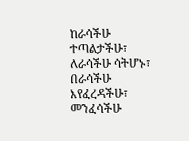ከራሳችሁ ተጣልታችሁ፣ ለራሳችሁ ሳትሆኑ፣ በራሳችሁ እየፈረዳችሁ፣ መንፈሳችሁ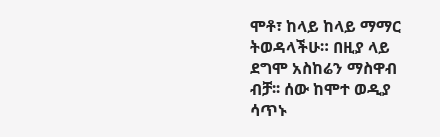ሞቶ፣ ከላይ ከላይ ማማር ትወዳላችሁ። በዚያ ላይ ደግሞ አስከሬን ማስዋብ ብቻ፡፡ ሰው ከሞተ ወዲያ ሳጥኑ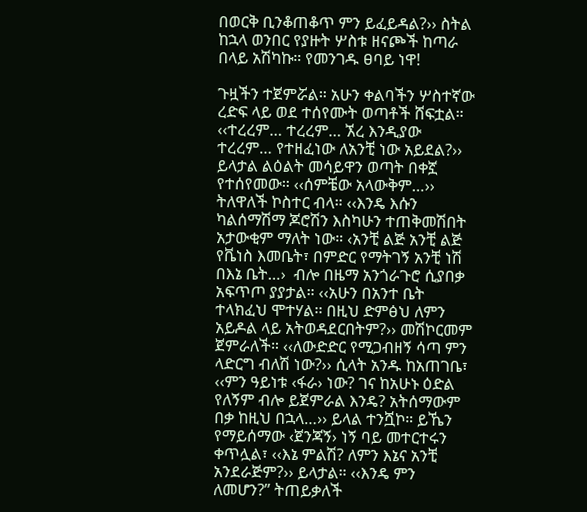በወርቅ ቢንቆጠቆጥ ምን ይፈይዳል?›› ስትል ከኋላ ወንበር የያዙት ሦስቱ ዘናጮች ከጣራ በላይ አሽካኩ። የመንገዱ ፀባይ ነዋ!

ጉዟችን ተጀምሯል። አሁን ቀልባችን ሦስተኛው ረድፍ ላይ ወደ ተሰየሙት ወጣቶች ሸፍቷል። ‹‹ተረረም… ተረረም… ኧረ እንዲያው ተረረም… የተዘፈነው ለአንቺ ነው አይደል?›› ይላታል ልዕልት መሳይዋን ወጣት በቀኟ የተሰየመው። ‹‹ሰምቼው አላውቅም…›› ትለዋለች ኮስተር ብላ። ‹‹እንዴ እሱን ካልሰማሽማ ጆሮሽን እስካሁን ተጠቅመሽበት አታውቂም ማለት ነው። ‹አንቺ ልጅ አንቺ ልጅ የቬነስ እመቤት፣ በምድር የማትገኝ አንቺ ነሽ በእኔ ቤት…›  ብሎ በዜማ አንጎራጉሮ ሲያበቃ አፍጥጦ ያያታል። ‹‹አሁን በአንተ ቤት ተላክፈህ ሞተሃል፡፡ በዚህ ድምፅህ ለምን አይዶል ላይ አትወዳደርበትም?›› መሽኮርመም ጀምራለች። ‹‹ለውድድር የሚጋብዘኝ ሳጣ ምን ላድርግ ብለሽ ነው?›› ሲላት አንዱ ከአጠገቤ፣ ‹‹ምን ዓይነቱ ‹ፋራ› ነው? ገና ከአሁኑ ዕድል የለኝም ብሎ ይጀምራል እንዴ? አትሰማውም በቃ ከዚህ በኋላ…›› ይላል ተንሿኮ። ይኼን የማይሰማው ‹ጀንጃኝ› ነኝ ባይ መተርተሩን ቀጥሏል፣ ‹‹እኔ ምልሽ? ለምን እኔና አንቺ አንደራጅም?›› ይላታል። ‹‹እንዴ ምን ለመሆን?” ትጠይቃለች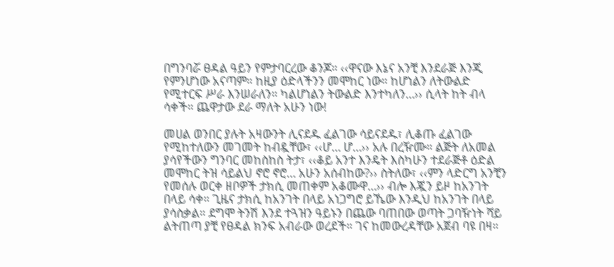በግንባሯ ፀዳል ዓይን የምታባርረው ቆንጆ። ‹‹ዋናው እኔና አንቺ እንደራጅ እንጂ የምንሆነው አናጣም። ከዚያ ዕድላችንን መሞከር ነው። ከሆነልን ለትውልድ የሚተርፍ ሥራ እንሠራለን። ካልሆነልን ትውልድ እንተካለን…›› ሲላት ከት ብላ ሳቀች። ጨዋታው ደራ ማለት አሁን ነው!

መሀል ወንበር ያሉት አዛውንት ሊናደዱ ፈልገው ሳይናደዱ፣ ሊቆጡ ፈልገው የሚከተለውን መገመት ከብዷቸው፣ ‹‹ሆ… ሆ…›› አሉ በረዥሙ። ልጅት ለአመል ያሳየችውን ግንባር መከስከስ ትታ፣ ‹‹ቆይ አንተ እንዴት እስካሁን ተደራጅቶ ዕድል መሞከር ትዝ ሳይልህ ኖሮ ኖሮ… አሁን አሰብከው?›› ስትለው፣ ‹‹ምን ላድርግ አንቺን የመሰሉ ወርቀ ዘቦዎች ታክሲ መጠቀም አቆሙዋ…›› ብሎ እጇን ይዞ ከአንገት በላይ ሳቀ። ጊዜና ታክሲ ከአንገት በላይ አነጋግሮ ይኼው እንዲህ ከአንገት በላይ ያሳስቃል። ደግሞ ትንሽ እንደ ተጓዝን ዓይኑን በጨው ባጠበው ወጣት ጋባዥነት ሻይ ልትጠጣ ያቺ የፀዳል ክንፍ አብራው ወረደች። ገና ከመውረዳቸው አጀብ ባዩ በዛ።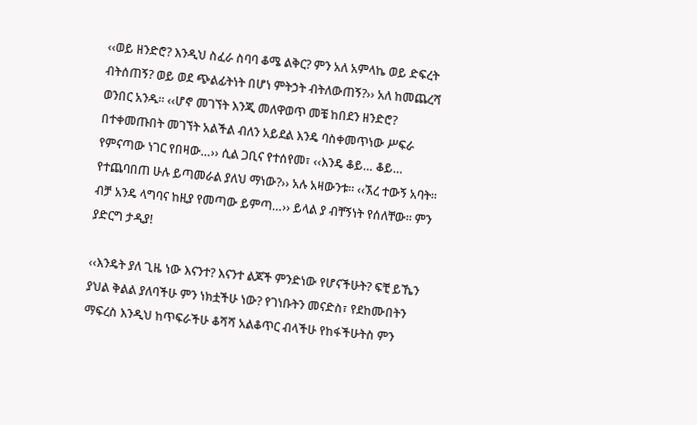‹‹ወይ ዘንድሮ? እንዲህ ስፈራ ስባባ ቆሜ ልቅር? ምን አለ አምላኬ ወይ ድፍረት ብትሰጠኝ? ወይ ወደ ጭልፊትነት በሆነ ምትኃት ብትለውጠኝ?›› አለ ከመጨረሻ ወንበር አንዱ። ‹‹ሆኖ መገኘት እንጂ መለዋወጥ መቼ ከበደን ዘንድሮ? በተቀመጡበት መገኘት አልችል ብለን አይደል እንዴ ባስቀመጥነው ሥፍራ የምናጣው ነገር የበዛው…›› ሲል ጋቢና የተሰየመ፣ ‹‹እንዴ ቆይ… ቆይ… የተጨባበጠ ሁሉ ይጣመራል ያለህ ማነው?›› አሉ አዛውንቱ። ‹‹ኧረ ተውኝ አባት። ብቻ አንዴ ላግባና ከዚያ የመጣው ይምጣ…›› ይላል ያ ብቸኝነት የሰለቸው። ምን ያድርግ ታዲያ!

‹‹እንዴት ያለ ጊዜ ነው እናንተ? እናንተ ልጆች ምንድነው የሆናችሁት? ፍቺ ይኼን ያህል ቅልል ያለባችሁ ምን ነክቷችሁ ነው? የገነቡትን መናድስ፣ የደከሙበትን ማፍረስ እንዲህ ከጥፍራችሁ ቆሻሻ አልቆጥር ብላችሁ የከፋችሁትስ ምን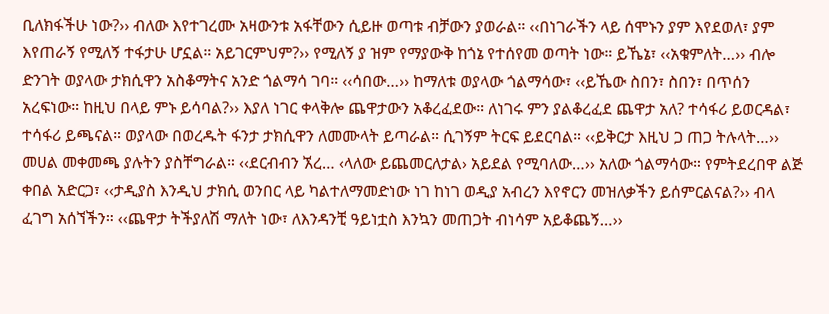ቢለክፋችሁ ነው?›› ብለው እየተገረሙ አዛውንቱ አፋቸውን ሲይዙ ወጣቱ ብቻውን ያወራል። ‹‹በነገራችን ላይ ሰሞኑን ያም እየደወለ፣ ያም እየጠራኝ የሚለኝ ተፋታሁ ሆኗል። አይገርምህም?›› የሚለኝ ያ ዝም የማያውቅ ከጎኔ የተሰየመ ወጣት ነው። ይኼኔ፣ ‹‹አቁምለት…›› ብሎ ድንገት ወያላው ታክሲዋን አስቆማትና አንድ ጎልማሳ ገባ። ‹‹ሳበው…›› ከማለቱ ወያላው ጎልማሳው፣ ‹‹ይኼው ስበን፣ ስበን፣ በጥሰን አረፍነው። ከዚህ በላይ ምኑ ይሳባል?›› እያለ ነገር ቀላቅሎ ጨዋታውን አቆረፈደው። ለነገሩ ምን ያልቆረፈደ ጨዋታ አለ? ተሳፋሪ ይወርዳል፣ ተሳፋሪ ይጫናል። ወያላው በወረዱት ፋንታ ታክሲዋን ለመሙላት ይጣራል። ሲገኝም ትርፍ ይደርባል። ‹‹ይቅርታ እዚህ ጋ ጠጋ ትሉላት…›› መሀል መቀመጫ ያሉትን ያስቸግራል። ‹‹ደርብብን ኧረ… ‹ላለው ይጨመርለታል› አይደል የሚባለው…›› አለው ጎልማሳው። የምትደረበዋ ልጅ ቀበል አድርጋ፣ ‹‹ታዲያስ እንዲህ ታክሲ ወንበር ላይ ካልተለማመድነው ነገ ከነገ ወዲያ አብረን እየኖርን መዝለቃችን ይሰምርልናል?›› ብላ ፈገግ አሰኘችን። ‹‹ጨዋታ ትችያለሽ ማለት ነው፣ ለእንዳንቺ ዓይነቷስ እንኳን መጠጋት ብነሳም አይቆጨኝ…››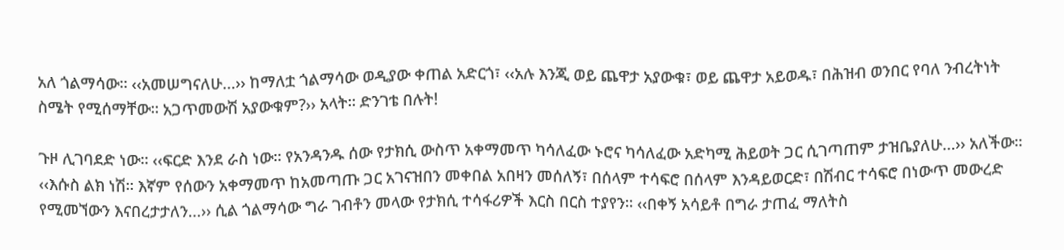አለ ጎልማሳው። ‹‹አመሠግናለሁ…›› ከማለቷ ጎልማሳው ወዲያው ቀጠል አድርጎ፣ ‹‹አሉ እንጂ ወይ ጨዋታ አያውቁ፣ ወይ ጨዋታ አይወዱ፣ በሕዝብ ወንበር የባለ ንብረትነት ስሜት የሚሰማቸው። አጋጥመውሽ አያውቁም?›› አላት። ድንገቴ በሉት!

ጉዞ ሊገባደድ ነው፡፡ ‹‹ፍርድ እንደ ራስ ነው። የአንዳንዱ ሰው የታክሲ ውስጥ አቀማመጥ ካሳለፈው ኑሮና ካሳለፈው አድካሚ ሕይወት ጋር ሲገጣጠም ታዝቤያለሁ…›› አለችው። ‹‹እሱስ ልክ ነሽ። እኛም የሰውን አቀማመጥ ከአመጣጡ ጋር አገናዝበን መቀበል አበዛን መሰለኝ፣ በሰላም ተሳፍሮ በሰላም እንዳይወርድ፣ በሽብር ተሳፍሮ በነውጥ መውረድ የሚመኘውን እናበረታታለን…›› ሲል ጎልማሳው ግራ ገብቶን መላው የታክሲ ተሳፋሪዎች እርስ በርስ ተያየን። ‹‹በቀኝ አሳይቶ በግራ ታጠፈ ማለትስ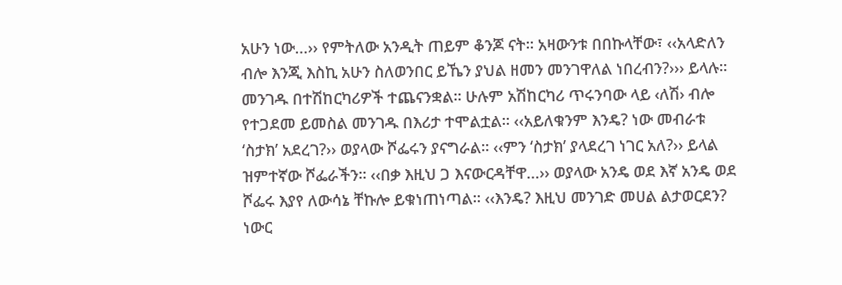አሁን ነው…›› የምትለው አንዲት ጠይም ቆንጆ ናት። አዛውንቱ በበኩላቸው፣ ‹‹አላድለን ብሎ እንጂ እስኪ አሁን ስለወንበር ይኼን ያህል ዘመን መንገዋለል ነበረብን?››› ይላሉ። መንገዱ በተሽከርካሪዎች ተጨናንቋል። ሁሉም አሽከርካሪ ጥሩንባው ላይ ‹ለሽ› ብሎ የተጋደመ ይመስል መንገዱ በእሪታ ተሞልቷል። ‹‹አይለቁንም እንዴ? ነው መብራቱ ‘ስታክ’ አደረገ?›› ወያላው ሾፌሩን ያናግራል። ‹‹ምን ‘ስታክ’ ያላደረገ ነገር አለ?›› ይላል ዝምተኛው ሾፌራችን። ‹‹በቃ እዚህ ጋ እናውርዳቸዋ…›› ወያላው አንዴ ወደ እኛ አንዴ ወደ ሾፌሩ እያየ ለውሳኔ ቸኩሎ ይቁነጠነጣል። ‹‹እንዴ? እዚህ መንገድ መሀል ልታወርደን? ነውር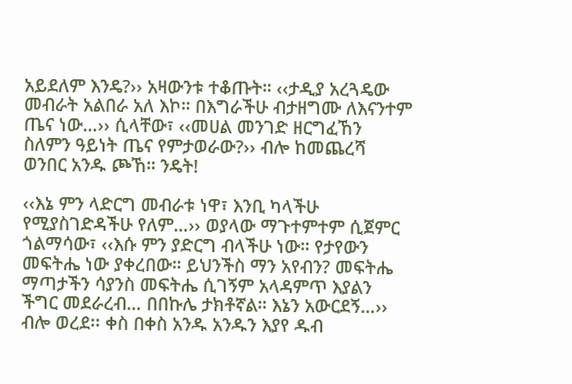አይደለም እንዴ?›› አዛውንቱ ተቆጡት። ‹‹ታዲያ አረጓዴው መብራት አልበራ አለ እኮ። በእግራችሁ ብታዘግሙ ለእናንተም ጤና ነው…›› ሲላቸው፣ ‹‹መሀል መንገድ ዘርግፈኸን ስለምን ዓይነት ጤና የምታወራው?›› ብሎ ከመጨረሻ ወንበር አንዱ ጮኸ። ንዴት!

‹‹እኔ ምን ላድርግ መብራቱ ነዋ፣ እንቢ ካላችሁ የሚያስገድዳችሁ የለም…›› ወያላው ማጉተምተም ሲጀምር ጎልማሳው፣ ‹‹እሱ ምን ያድርግ ብላችሁ ነው። የታየውን መፍትሔ ነው ያቀረበው። ይህንችስ ማን አየብን? መፍትሔ ማጣታችን ሳያንስ መፍትሔ ሲገኝም አላዳምጥ እያልን ችግር መደራረብ… በበኩሌ ታክቶኛል። እኔን አውርደኝ…›› ብሎ ወረደ፡፡ ቀስ በቀስ አንዱ አንዱን እያየ ዱብ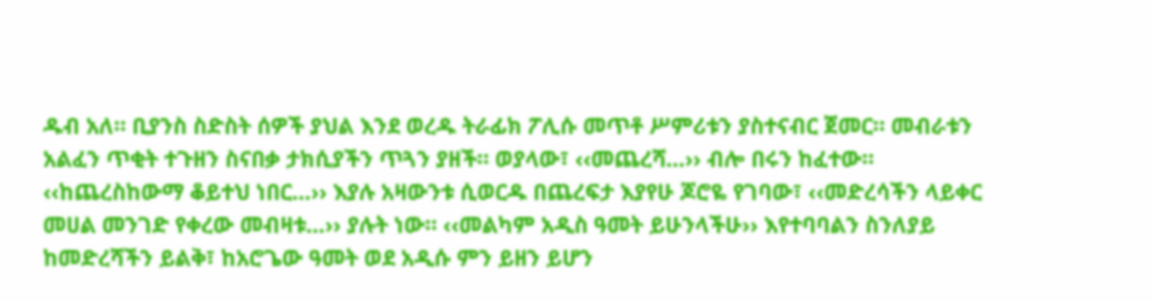ዱብ አለ። ቢያንስ ስድስት ሰዎች ያህል እንደ ወረዱ ትራፊክ ፖሊሱ መጥቶ ሥምሪቱን ያስተናብር ጀመር። መብራቱን አልፈን ጥቂት ተጉዘን ስናበቃ ታክሲያችን ጥጓን ያዘች። ወያላው፣ ‹‹መጨረሻ…›› ብሎ በሩን ከፈተው። ‹‹ከጨረስከውማ ቆይተህ ነበር…›› እያሉ አዛውንቱ ሲወርዱ በጨረፍታ እያየሁ ጆሮዬ የገባው፣ ‹‹መድረሳችን ላይቀር መሀል መንገድ የቀረው መብዛቱ…›› ያሉት ነው። ‹‹መልካም አዲስ ዓመት ይሁንላችሁ›› እየተባባልን ስንለያይ ከመድረሻችን ይልቅ፣ ከአሮጌው ዓመት ወደ አዲሱ ምን ይዘን ይሆን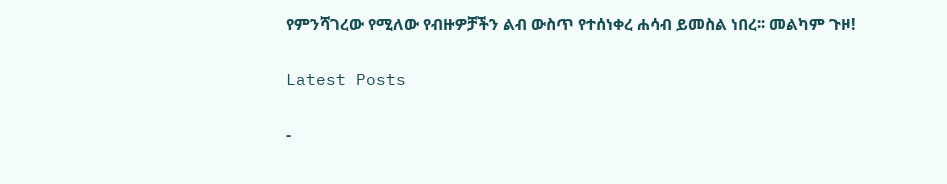የምንሻገረው የሚለው የብዙዎቻችን ልብ ውስጥ የተሰነቀረ ሐሳብ ይመስል ነበረ፡፡ መልካም ጉዞ!

Latest Posts

-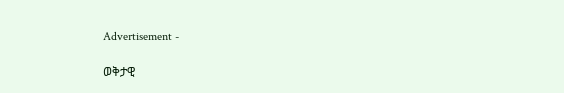Advertisement -

ወቅታዊ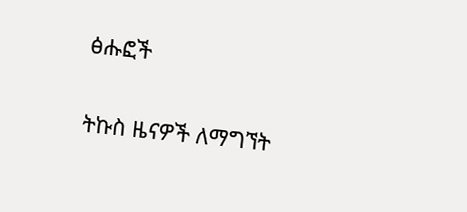ፅሑፎች

ትኩስ ዜናዎች ለማግኘት